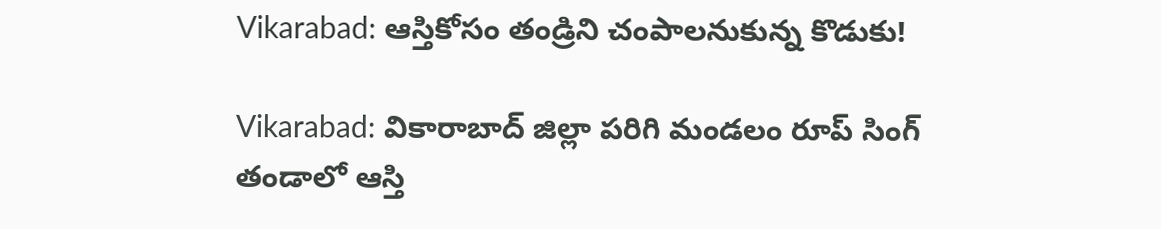Vikarabad: ఆస్తికోసం తండ్రిని చంపాలనుకున్న కొడుకు!

Vikarabad: వికారాబాద్ జిల్లా పరిగి మండలం రూప్ సింగ్ తండాలో ఆస్తి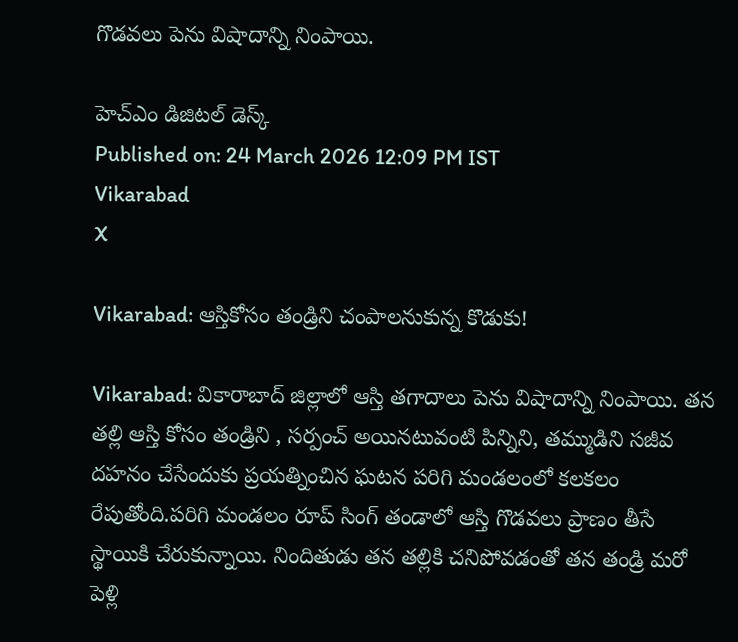గొడవలు పెను విషాదాన్ని నింపాయి.

హెచ్ఎం డిజిటల్ డెస్క్
Published on: 24 March 2026 12:09 PM IST
Vikarabad
X

Vikarabad: ఆస్తికోసం తండ్రిని చంపాలనుకున్న కొడుకు!

Vikarabad: వికారాబాద్ జిల్లాలో ఆస్తి తగాదాలు పెను విషాదాన్ని నింపాయి. తన తల్లి ఆస్తి కోసం తండ్రిని , సర్పంచ్ అయినటువంటి పిన్నిని, తమ్ముడిని సజీవ దహనం చేసేందుకు ప్రయత్నించిన ఘటన పరిగి మండలంలో కలకలం రేపుతోంది.పరిగి మండలం రూప్ సింగ్ తండాలో ఆస్తి గొడవలు ప్రాణం తీసే స్థాయికి చేరుకున్నాయి. నిందితుడు తన తల్లికి చనిపోవడంతో తన తండ్రి మరో పెళ్లి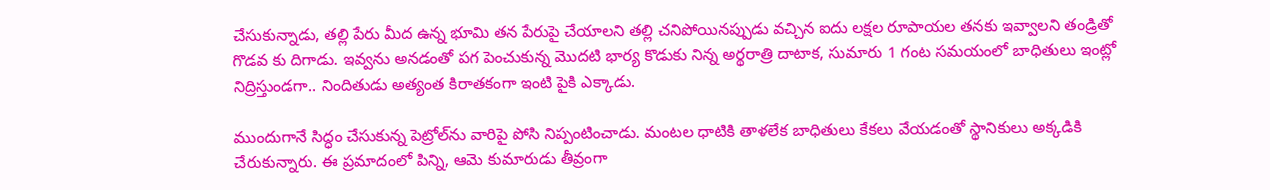చేసుకున్నాడు, తల్లి పేరు మీద ఉన్న భూమి తన పేరుపై చేయాలని తల్లి చనిపోయినప్పుడు వచ్చిన ఐదు లక్షల రూపాయల తనకు ఇవ్వాలని తండ్రితో గొడవ కు దిగాడు. ఇవ్వను అనడంతో పగ పెంచుకున్న మొదటి భార్య కొడుకు నిన్న అర్థరాత్రి దాటాక, సుమారు 1 గంట సమయంలో బాధితులు ఇంట్లో నిద్రిస్తుండగా.. నిందితుడు అత్యంత కిరాతకంగా ఇంటి పైకి ఎక్కాడు.

ముందుగానే సిద్ధం చేసుకున్న పెట్రోల్‌ను వారిపై పోసి నిప్పంటించాడు. మంటల ధాటికి తాళలేక బాధితులు కేకలు వేయడంతో స్థానికులు అక్కడికి చేరుకున్నారు. ఈ ప్రమాదంలో పిన్ని, ఆమె కుమారుడు తీవ్రంగా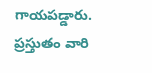గాయపడ్డారు. ప్రస్తుతం వారి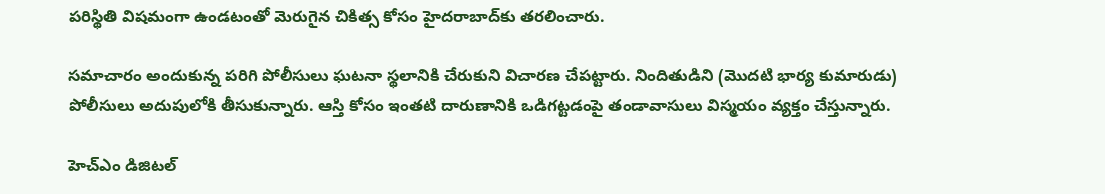పరిస్థితి విషమంగా ఉండటంతో మెరుగైన చికిత్స కోసం హైదరాబాద్‌కు తరలించారు.

సమాచారం అందుకున్న పరిగి పోలీసులు ఘటనా స్థలానికి చేరుకుని విచారణ చేపట్టారు. నిందితుడిని (మొదటి భార్య కుమారుడు) పోలీసులు అదుపులోకి తీసుకున్నారు. ఆస్తి కోసం ఇంతటి దారుణానికి ఒడిగట్టడంపై తండావాసులు విస్మయం వ్యక్తం చేస్తున్నారు.

హెచ్ఎం డిజిటల్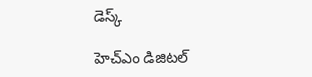డెస్క్

హెచ్ఎం డిజిటల్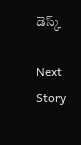డెస్క్

Next Story